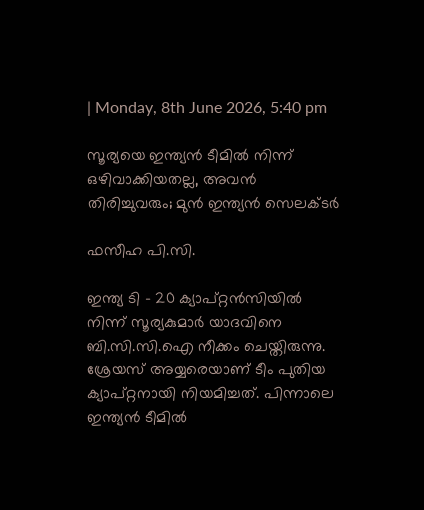| Monday, 8th June 2026, 5:40 pm

സൂര്യയെ ഇന്ത്യന്‍ ടീമില്‍ നിന്ന് ഒഴിവാക്കിയതല്ല, അവന്‍ തിരിച്ചുവരും; മുന്‍ ഇന്ത്യന്‍ സെലക്ടര്‍

ഫസീഹ പി.സി.

ഇന്ത്യ ടി – 20 ക്യാപ്റ്റന്‍സിയില്‍ നിന്ന് സൂര്യകുമാര്‍ യാദവിനെ ബി.സി.സി.ഐ നീക്കം ചെയ്തിരുന്നു. ശ്രേയസ് അയ്യരെയാണ് ടീം പുതിയ ക്യാപ്റ്റനായി നിയമിച്ചത്. പിന്നാലെ ഇന്ത്യന്‍ ടീമില്‍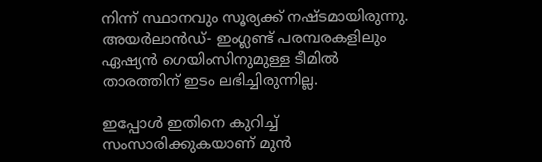നിന്ന് സ്ഥാനവും സൂര്യക്ക് നഷ്ടമായിരുന്നു. അയര്‍ലാന്‍ഡ്- ഇംഗ്ലണ്ട് പരമ്പരകളിലും ഏഷ്യന്‍ ഗെയിംസിനുമുള്ള ടീമില്‍ താരത്തിന് ഇടം ലഭിച്ചിരുന്നില്ല.

ഇപ്പോള്‍ ഇതിനെ കുറിച്ച് സംസാരിക്കുകയാണ് മുന്‍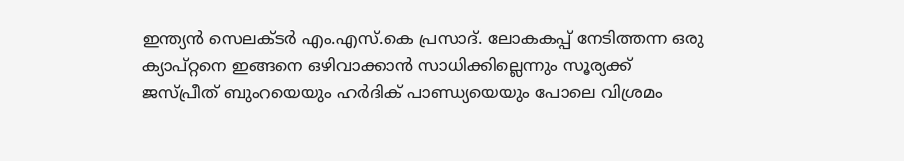ഇന്ത്യന്‍ സെലക്ടര്‍ എം.എസ്.കെ പ്രസാദ്. ലോകകപ്പ് നേടിത്തന്ന ഒരു ക്യാപ്റ്റനെ ഇങ്ങനെ ഒഴിവാക്കാന്‍ സാധിക്കില്ലെന്നും സൂര്യക്ക് ജസ്പ്രീത് ബുംറയെയും ഹര്‍ദിക് പാണ്ഡ്യയെയും പോലെ വിശ്രമം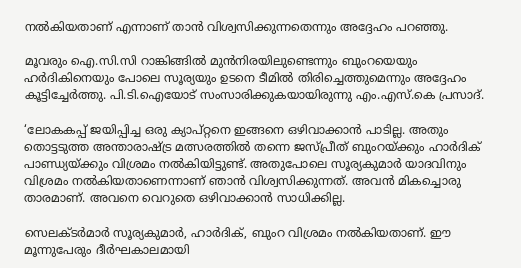നല്‍കിയതാണ് എന്നാണ് താന്‍ വിശ്വസിക്കുന്നതെന്നും അദ്ദേഹം പറഞ്ഞു.

മൂവരും ഐ.സി.സി റാങ്കിങ്ങില്‍ മുന്‍നിരയിലുണ്ടെന്നും ബുംറയെയും ഹര്‍ദികിനെയും പോലെ സൂര്യയും ഉടനെ ടീമില്‍ തിരിച്ചെത്തുമെന്നും അദ്ദേഹം കൂട്ടിച്ചേര്‍ത്തു. പി.ടി.ഐയോട് സംസാരിക്കുകയായിരുന്നു എം.എസ്.കെ പ്രസാദ്.

‘ലോകകപ്പ് ജയിപ്പിച്ച ഒരു ക്യാപ്റ്റനെ ഇങ്ങനെ ഒഴിവാക്കാന്‍ പാടില്ല. അതും തൊട്ടടുത്ത അന്താരാഷ്ട്ര മത്സരത്തില്‍ തന്നെ ജസ്പ്രീത് ബുംറയ്ക്കും ഹാര്‍ദിക് പാണ്ഡ്യയ്ക്കും വിശ്രമം നല്‍കിയിട്ടുണ്ട്. അതുപോലെ സൂര്യകുമാര്‍ യാദവിനും വിശ്രമം നല്‍കിയതാണെന്നാണ് ഞാന്‍ വിശ്വസിക്കുന്നത്. അവന്‍ മികച്ചൊരു താരമാണ്. അവനെ വെറുതെ ഒഴിവാക്കാന്‍ സാധിക്കില്ല.

സെലക്ടര്‍മാര്‍ സൂര്യകുമാര്‍, ഹാര്‍ദിക്, ബുംറ വിശ്രമം നല്‍കിയതാണ്. ഈ മൂന്നുപേരും ദീര്‍ഘകാലമായി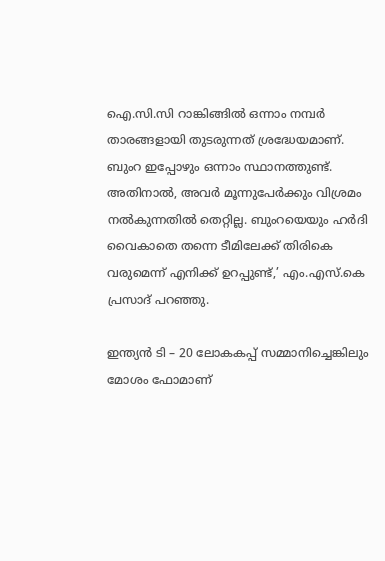ഐ.സി.സി റാങ്കിങ്ങില്‍ ഒന്നാം നമ്പര്‍ താരങ്ങളായി തുടരുന്നത് ശ്രദ്ധേയമാണ്. ബുംറ ഇപ്പോഴും ഒന്നാം സ്ഥാനത്തുണ്ട്. അതിനാല്‍, അവര്‍ മൂന്നുപേര്‍ക്കും വിശ്രമം നല്‍കുന്നതില്‍ തെറ്റില്ല. ബുംറയെയും ഹര്‍ദി വൈകാതെ തന്നെ ടീമിലേക്ക് തിരികെ വരുമെന്ന് എനിക്ക് ഉറപ്പുണ്ട്,’ എം.എസ്.കെ പ്രസാദ് പറഞ്ഞു.

ഇന്ത്യന്‍ ടി – 20 ലോകകപ്പ് സമ്മാനിച്ചെങ്കിലും മോശം ഫോമാണ്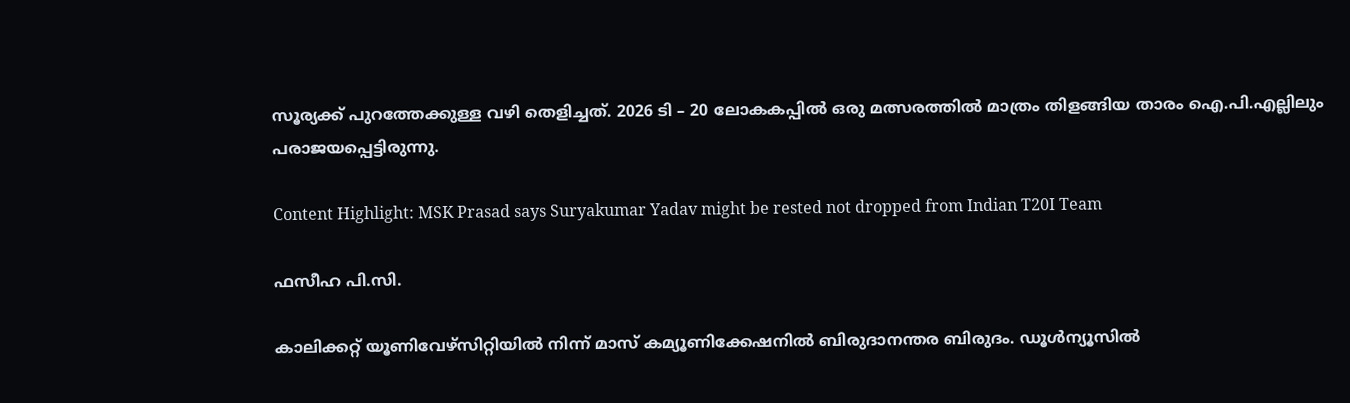സൂര്യക്ക് പുറത്തേക്കുള്ള വഴി തെളിച്ചത്. 2026 ടി – 20 ലോകകപ്പില്‍ ഒരു മത്സരത്തില്‍ മാത്രം തിളങ്ങിയ താരം ഐ.പി.എല്ലിലും പരാജയപ്പെട്ടിരുന്നു.

Content Highlight: MSK Prasad says Suryakumar Yadav might be rested not dropped from Indian T20I Team

ഫസീഹ പി.സി.

കാലിക്കറ്റ് യൂണിവേഴ്‌സിറ്റിയില്‍ നിന്ന് മാസ് കമ്യൂണിക്കേഷനില്‍ ബിരുദാനന്തര ബിരുദം. ഡൂള്‍ന്യൂസില്‍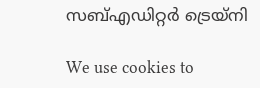സബ്എഡിറ്റര്‍ ട്രെയ്‌നി

We use cookies to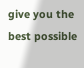give you the best possible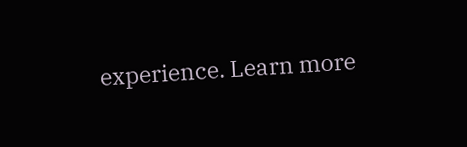experience. Learn more